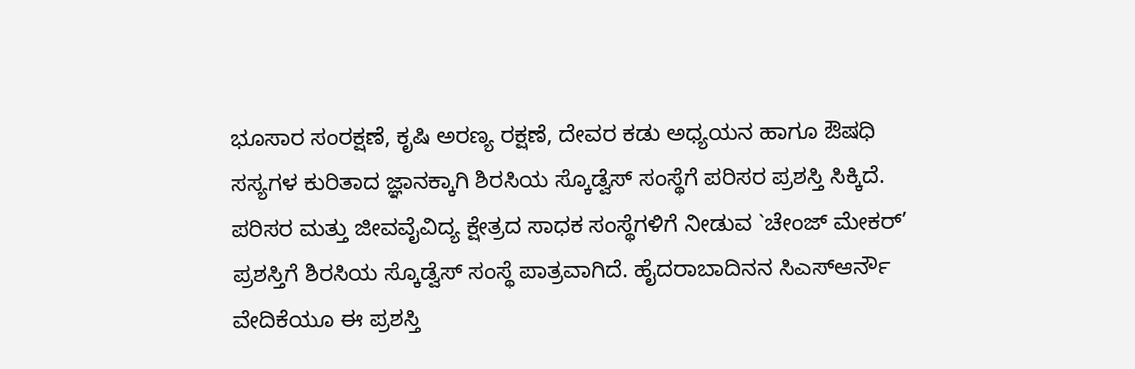ಭೂಸಾರ ಸಂರಕ್ಷಣೆ, ಕೃಷಿ ಅರಣ್ಯ ರಕ್ಷಣೆ, ದೇವರ ಕಡು ಅಧ್ಯಯನ ಹಾಗೂ ಔಷಧಿ ಸಸ್ಯಗಳ ಕುರಿತಾದ ಜ್ಞಾನಕ್ಕಾಗಿ ಶಿರಸಿಯ ಸ್ಕೊಡ್ವೆಸ್ ಸಂಸ್ಥೆಗೆ ಪರಿಸರ ಪ್ರಶಸ್ತಿ ಸಿಕ್ಕಿದೆ.
ಪರಿಸರ ಮತ್ತು ಜೀವವೈವಿದ್ಯ ಕ್ಷೇತ್ರದ ಸಾಧಕ ಸಂಸ್ಥೆಗಳಿಗೆ ನೀಡುವ `ಚೇಂಜ್ ಮೇಕರ್’ ಪ್ರಶಸ್ತಿಗೆ ಶಿರಸಿಯ ಸ್ಕೊಡ್ವೆಸ್ ಸಂಸ್ಥೆ ಪಾತ್ರವಾಗಿದೆ. ಹೈದರಾಬಾದಿನನ ಸಿಎಸ್ಆರ್ನೌ ವೇದಿಕೆಯೂ ಈ ಪ್ರಶಸ್ತಿ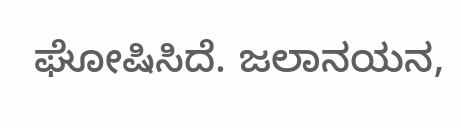ಘೋಷಿಸಿದೆ. ಜಲಾನಯನ,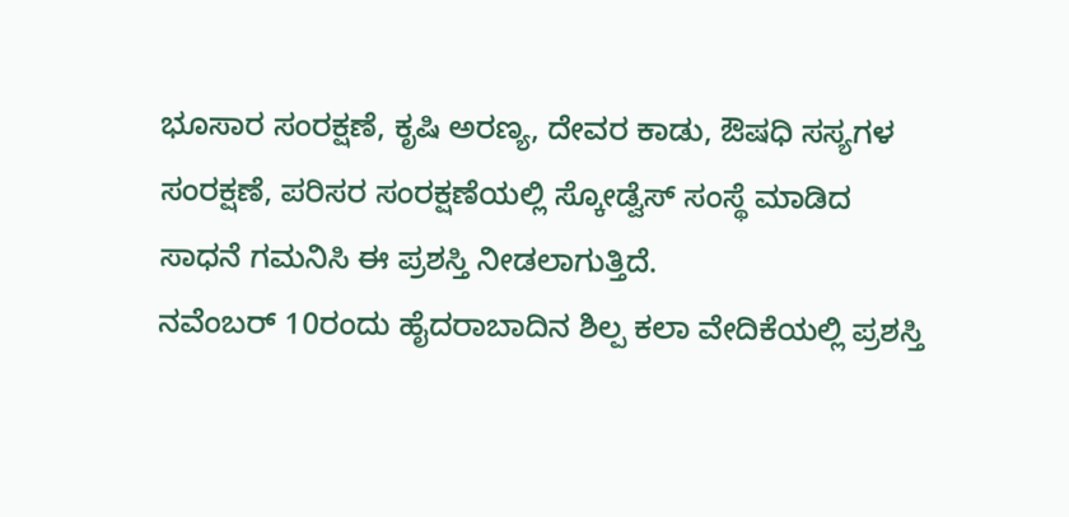ಭೂಸಾರ ಸಂರಕ್ಷಣೆ, ಕೃಷಿ ಅರಣ್ಯ, ದೇವರ ಕಾಡು, ಔಷಧಿ ಸಸ್ಯಗಳ ಸಂರಕ್ಷಣೆ, ಪರಿಸರ ಸಂರಕ್ಷಣೆಯಲ್ಲಿ ಸ್ಕೋಡ್ವೆಸ್ ಸಂಸ್ಥೆ ಮಾಡಿದ ಸಾಧನೆ ಗಮನಿಸಿ ಈ ಪ್ರಶಸ್ತಿ ನೀಡಲಾಗುತ್ತಿದೆ.
ನವೆಂಬರ್ 10ರಂದು ಹೈದರಾಬಾದಿನ ಶಿಲ್ಪ ಕಲಾ ವೇದಿಕೆಯಲ್ಲಿ ಪ್ರಶಸ್ತಿ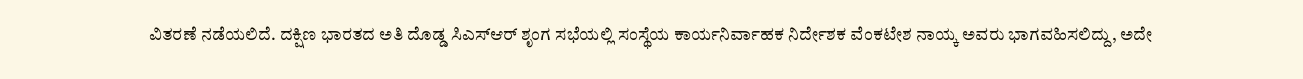ವಿತರಣೆ ನಡೆಯಲಿದೆ. ದಕ್ಷಿಣ ಭಾರತದ ಅತಿ ದೊಡ್ಡ ಸಿಎಸ್ಆರ್ ಶೃಂಗ ಸಭೆಯಲ್ಲಿ ಸಂಸ್ಥೆಯ ಕಾರ್ಯನಿರ್ವಾಹಕ ನಿರ್ದೇಶಕ ವೆಂಕಟೇಶ ನಾಯ್ಕ ಅವರು ಭಾಗವಹಿಸಲಿದ್ದು, ಅದೇ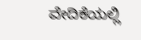ವೇದಿಕೆಯಲ್ಲಿ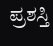ಪ್ರಶಸ್ತಿ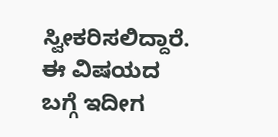ಸ್ವೀಕರಿಸಲಿದ್ದಾರೆ. ಈ ವಿಷಯದ ಬಗ್ಗೆ ಇದೀಗ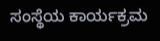ಸಂಸ್ಥೆಯ ಕಾರ್ಯಕ್ರಮ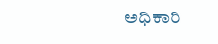ಅಧಿಕಾರಿ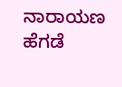ನಾರಾಯಣ ಹೆಗಡೆ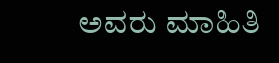ಅವರು ಮಾಹಿತಿ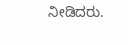ನೀಡಿದರು.